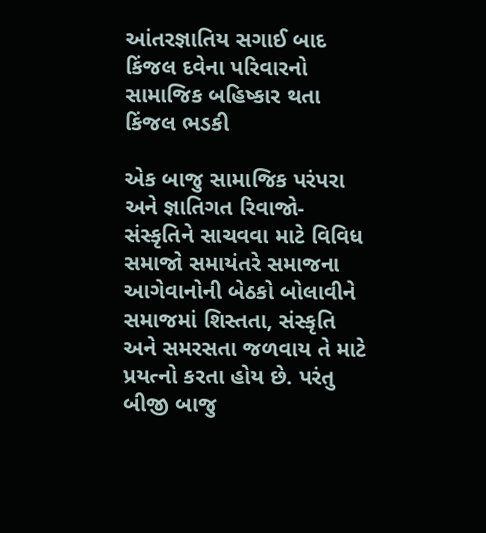આંતરજ્ઞાતિય સગાઈ બાદ કિંજલ દવેના પરિવારનો સામાજિક બહિષ્કાર થતા કિંજલ ભડકી

એક બાજુ સામાજિક પરંપરા અને જ્ઞાતિગત રિવાજો-સંસ્કૃતિને સાચવવા માટે વિવિધ સમાજો સમાયંતરે સમાજના આગેવાનોની બેઠકો બોલાવીને સમાજમાં શિસ્તતા, સંસ્કૃતિ અને સમરસતા જળવાય તે માટે પ્રયત્નો કરતા હોય છે. પરંતુ બીજી બાજુ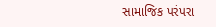સામાજિક પરંપરા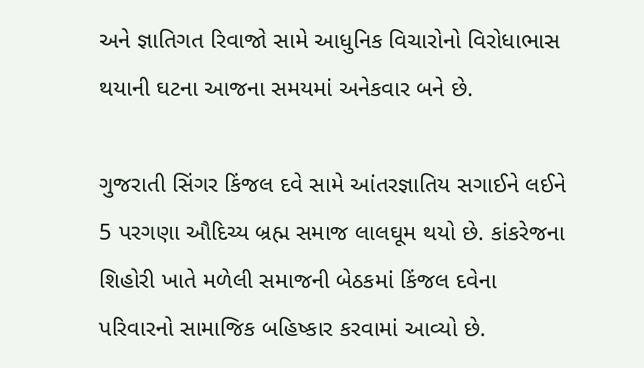અને જ્ઞાતિગત રિવાજો સામે આધુનિક વિચારોનો વિરોધાભાસ થયાની ઘટના આજના સમયમાં અનેકવાર બને છે.

ગુજરાતી સિંગર કિંજલ દવે સામે આંતરજ્ઞાતિય સગાઈને લઈને 5 પરગણા ઔદિચ્ય બ્રહ્મ સમાજ લાલઘૂમ થયો છે. કાંકરેજના શિહોરી ખાતે મળેલી સમાજની બેઠકમાં કિંજલ દવેના પરિવારનો સામાજિક બહિષ્કાર કરવામાં આવ્યો છે.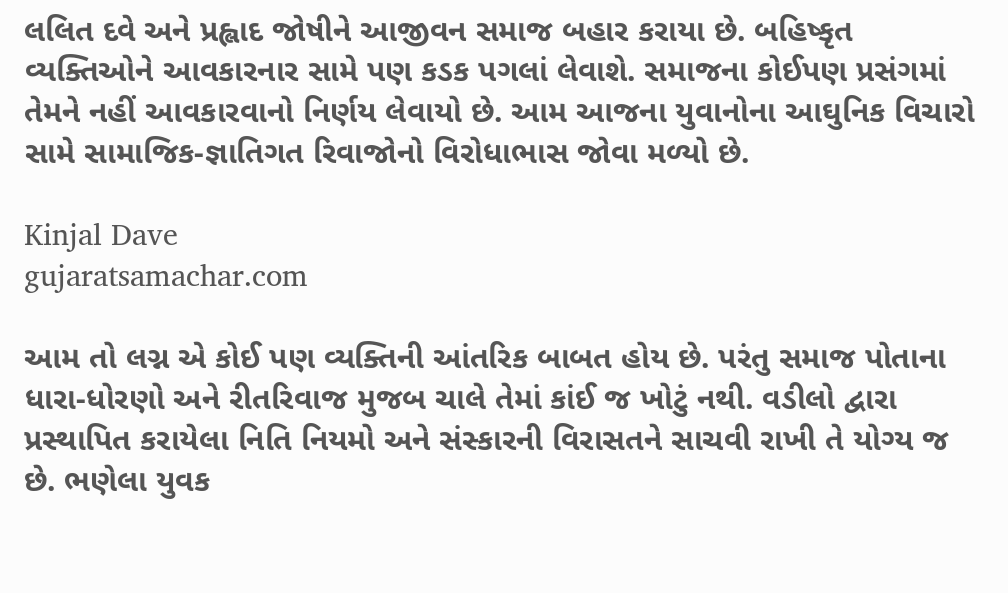લલિત દવે અને પ્રહ્લાદ જોષીને આજીવન સમાજ બહાર કરાયા છે. બહિષ્કૃત વ્યક્તિઓને આવકારનાર સામે પણ કડક પગલાં લેવાશે. સમાજના કોઈપણ પ્રસંગમાં તેમને નહીં આવકારવાનો નિર્ણય લેવાયો છે. આમ આજના યુવાનોના આઘુનિક વિચારો સામે સામાજિક-જ્ઞાતિગત રિવાજોનો વિરોધાભાસ જોવા મળ્યો છે.

Kinjal Dave
gujaratsamachar.com

આમ તો લગ્ન એ કોઈ પણ વ્યક્તિની આંતરિક બાબત હોય છે. પરંતુ સમાજ પોતાના ધારા-ધોરણો અને રીતરિવાજ મુજબ ચાલે તેમાં કાંઈ જ ખોટું નથી. વડીલો દ્વારા પ્રસ્થાપિત કરાયેલા નિતિ નિયમો અને સંસ્કારની વિરાસતને સાચવી રાખી તે યોગ્ય જ છે. ભણેલા યુવક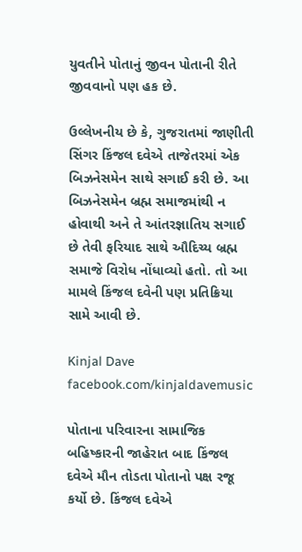યુવતીને પોતાનું જીવન પોતાની રીતે જીવવાનો પણ હક છે.

ઉલ્લેખનીય છે કે, ગુજરાતમાં જાણીતી સિંગર કિંજલ દવેએ તાજેતરમાં એક બિઝનેસમેન સાથે સગાઈ કરી છે. આ બિઝનેસમેન બ્રહ્મ સમાજમાંથી ન હોવાથી અને તે આંતરજ્ઞાતિય સગાઈ છે તેવી ફરિયાદ સાથે ઔદિચ્ય બ્રહ્મ સમાજે વિરોધ નોંધાવ્યો હતો. તો આ મામલે કિંજલ દવેની પણ પ્રતિક્રિયા સામે આવી છે.

Kinjal Dave
facebook.com/kinjaldavemusic

પોતાના પરિવારના સામાજિક બહિષ્કારની જાહેરાત બાદ કિંજલ દવેએ મૌન તોડતા પોતાનો પક્ષ રજૂ કર્યો છે. કિંજલ દવેએ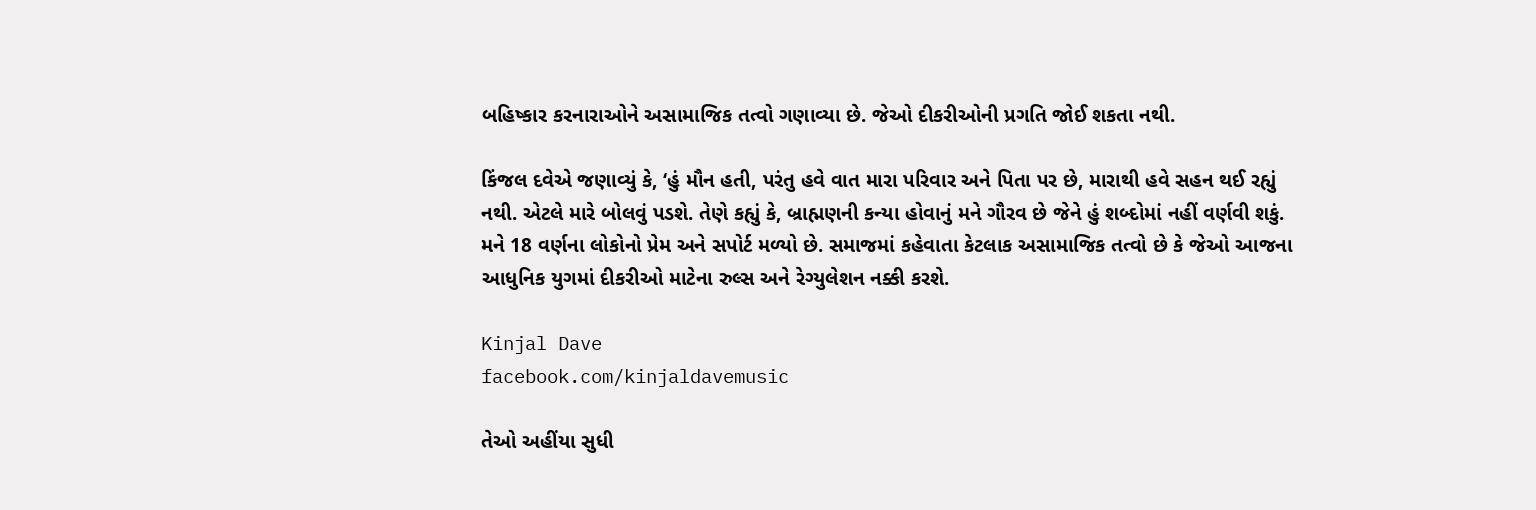બહિષ્કાર કરનારાઓને અસામાજિક તત્વો ગણાવ્યા છે. જેઓ દીકરીઓની પ્રગતિ જોઈ શકતા નથી.

કિંજલ દવેએ જણાવ્યું કે, ‘હું મૌન હતી, પરંતુ હવે વાત મારા પરિવાર અને પિતા પર છે, મારાથી હવે સહન થઈ રહ્યું નથી. એટલે મારે બોલવું પડશે. તેણે કહ્યું કે, બ્રાહ્મણની કન્યા હોવાનું મને ગૌરવ છે જેને હું શબ્દોમાં નહીં વર્ણવી શકું. મને 18 વર્ણના લોકોનો પ્રેમ અને સપોર્ટ મળ્યો છે. સમાજમાં કહેવાતા કેટલાક અસામાજિક તત્વો છે કે જેઓ આજના આધુનિક યુગમાં દીકરીઓ માટેના રુલ્સ અને રેગ્યુલેશન નક્કી કરશે.

Kinjal Dave
facebook.com/kinjaldavemusic

તેઓ અહીંયા સુધી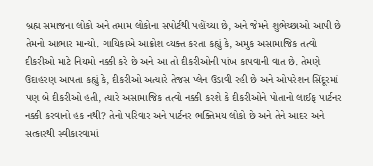બ્રહ્મ સમાજના લોકો અને તમામ લોકોના સપોર્ટથી પહોંચ્યા છે, અને જેમને શુભેચ્છાઓ આપી છે તેમનો આભાર માન્યો. ગાયિકાએ આક્રોશ વ્યક્ત કરતા કહ્યું કે, અમુક અસામાજિક તત્વો દીકરીઓ માટે નિયમો નક્કી કરે છે અને આ તો દીકરીઓની પાંખ કાપવાની વાત છે. તેમણે ઉદાહરણ આપતા કહ્યું કે, દીકરીઓ અત્યારે તેજસ પ્લેન ઉડાવી રહી છે અને ઓપરેશન સિંદૂરમાં પણ બે દીકરીઓ હતી, ત્યારે અસામાજિક તત્વો નક્કી કરશે કે દીકરીઓને પોતાનો લાઈફ પાર્ટનર નક્કી કરવાનો હક નથી? તેનો પરિવાર અને પાર્ટનર ભક્તિમય લોકો છે અને તેને આદર અને સત્કારથી સ્વીકારવામાં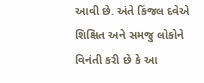આવી છે. અંતે કિંજલ દવેએ શિક્ષિત અને સમજુ લોકોને વિનંતી કરી છે કે આ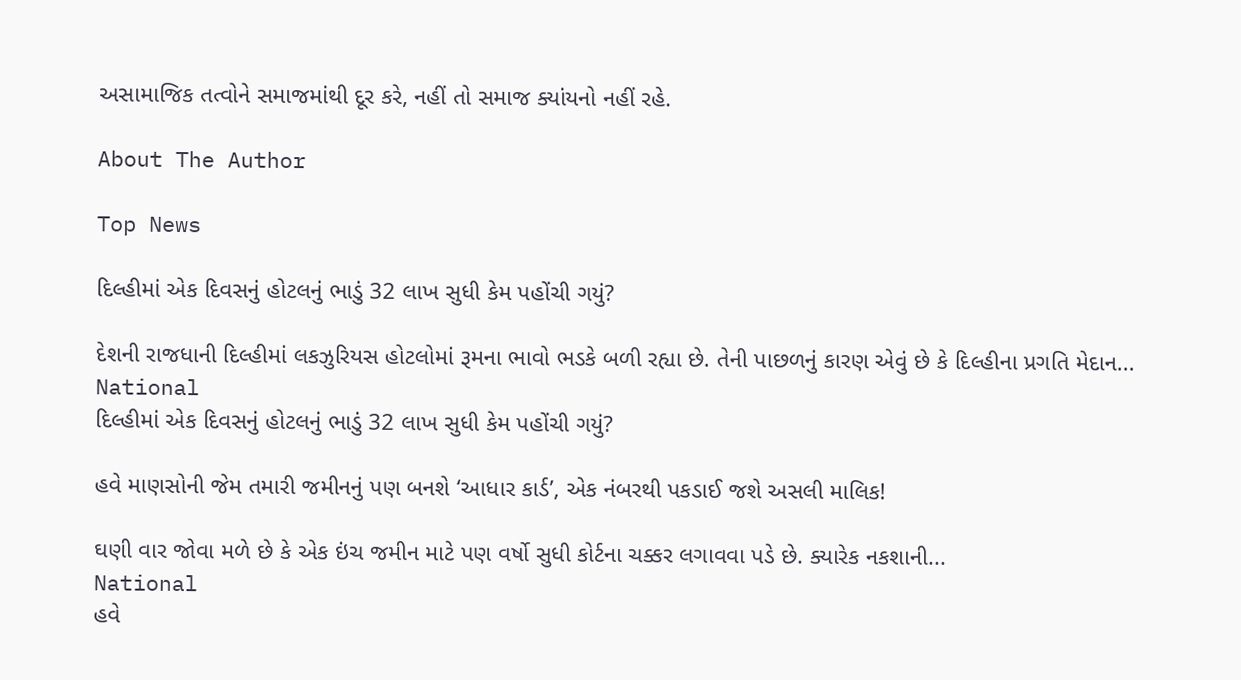અસામાજિક તત્વોને સમાજમાંથી દૂર કરે, નહીં તો સમાજ ક્યાંયનો નહીં રહે.

About The Author

Top News

દિલ્હીમાં એક દિવસનું હોટલનું ભાડું 32 લાખ સુધી કેમ પહોંચી ગયું?

દેશની રાજધાની દિલ્હીમાં લકઝુરિયસ હોટલોમાં રૂમના ભાવો ભડકે બળી રહ્યા છે. તેની પાછળનું કારણ એવું છે કે દિલ્હીના પ્રગતિ મેદાન...
National
દિલ્હીમાં એક દિવસનું હોટલનું ભાડું 32 લાખ સુધી કેમ પહોંચી ગયું?

હવે માણસોની જેમ તમારી જમીનનું પણ બનશે ‘આધાર કાર્ડ’, એક નંબરથી પકડાઈ જશે અસલી માલિક!

ઘણી વાર જોવા મળે છે કે એક ઇંચ જમીન માટે પણ વર્ષો સુધી કોર્ટના ચક્કર લગાવવા પડે છે. ક્યારેક નકશાની...
National
હવે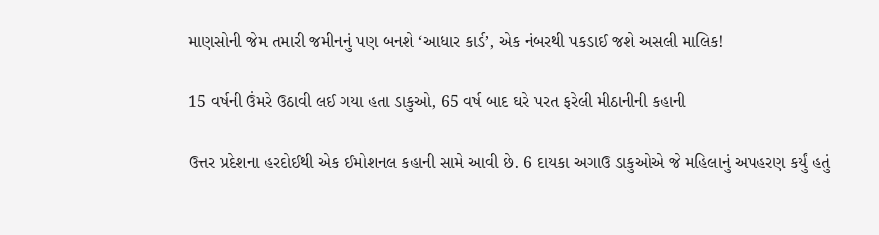માણસોની જેમ તમારી જમીનનું પણ બનશે ‘આધાર કાર્ડ’, એક નંબરથી પકડાઈ જશે અસલી માલિક!

15 વર્ષની ઉંમરે ઉઠાવી લઈ ગયા હતા ડાકુઓ, 65 વર્ષ બાદ ઘરે પરત ફરેલી મીઠાનીની કહાની

ઉત્તર પ્રદેશના હરદોઈથી એક ઈમોશનલ કહાની સામે આવી છે. 6 દાયકા અગાઉ ડાકુઓએ જે મહિલાનું અપહરણ કર્યું હતું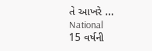તે આખરે ...
National
15 વર્ષની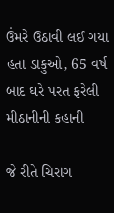ઉંમરે ઉઠાવી લઈ ગયા હતા ડાકુઓ, 65 વર્ષ બાદ ઘરે પરત ફરેલી મીઠાનીની કહાની

જે રીતે ચિરાગ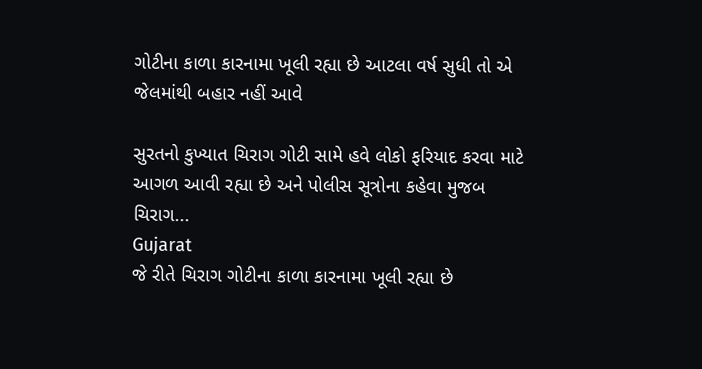ગોટીના કાળા કારનામા ખૂલી રહ્યા છે આટલા વર્ષ સુધી તો એ જેલમાંથી બહાર નહીં આવે

સુરતનો કુખ્યાત ચિરાગ ગોટી સામે હવે લોકો ફરિયાદ કરવા માટે આગળ આવી રહ્યા છે અને પોલીસ સૂત્રોના કહેવા મુજબ ચિરાગ...
Gujarat
જે રીતે ચિરાગ ગોટીના કાળા કારનામા ખૂલી રહ્યા છે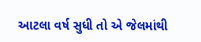આટલા વર્ષ સુધી તો એ જેલમાંથી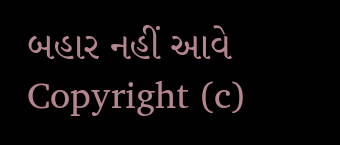બહાર નહીં આવે
Copyright (c)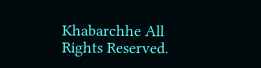Khabarchhe All Rights Reserved.